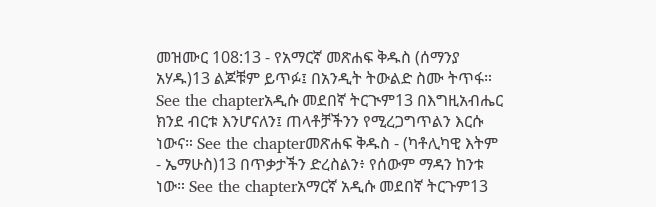መዝሙር 108:13 - የአማርኛ መጽሐፍ ቅዱስ (ሰማንያ አሃዱ)13 ልጆቹም ይጥፉ፤ በአንዲት ትውልድ ስሙ ትጥፋ። See the chapterአዲሱ መደበኛ ትርጒም13 በእግዚአብሔር ክንደ ብርቱ እንሆናለን፤ ጠላቶቻችንን የሚረጋግጥልን እርሱ ነውና። See the chapterመጽሐፍ ቅዱስ - (ካቶሊካዊ እትም - ኤማሁስ)13 በጥቃታችን ድረስልን፥ የሰውም ማዳን ከንቱ ነው። See the chapterአማርኛ አዲሱ መደበኛ ትርጉም13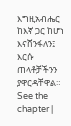እግዚአብሔር ከእኛ ጋር ከሆነ እናሸንፋለን፤ እርሱ ጠላቶቻችንን ያዋርዳቸዋል። See the chapter |